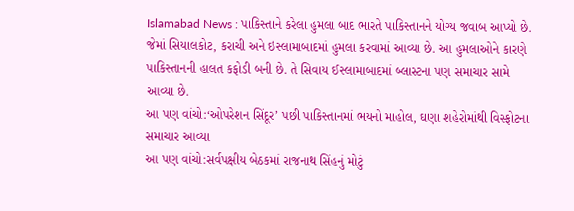Islamabad News : પાકિસ્તાને કરેલા હુમલા બાદ ભારતે પાકિસ્તાનને યોગ્ય જવાબ આપ્યો છે. જેમાં સિયાલકોટ, કરાચી અને ઇસ્લામાબાદમાં હુમલા કરવામાં આવ્યા છે. આ હુમલાઓને કારણે પાકિસ્તાનની હાલત કફોડી બની છે. તે સિવાય ઈસ્લામાબાદમાં બ્લાસ્ટના પણ સમાચાર સામે આવ્યા છે.
આ પણ વાંચો:‘ઓપરેશન સિંદૂર’ પછી પાકિસ્તાનમાં ભયનો માહોલ, ઘણા શહેરોમાંથી વિસ્ફોટના સમાચાર આવ્યા
આ પણ વાંચો:સર્વપક્ષીય બેઠકમાં રાજનાથ સિંહનું મોટું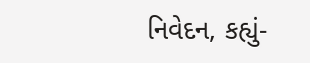નિવેદન, કહ્યું-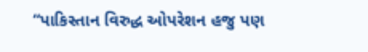“પાકિસ્તાન વિરુદ્ધ ઓપરેશન હજુ પણ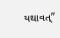યથાવત્”